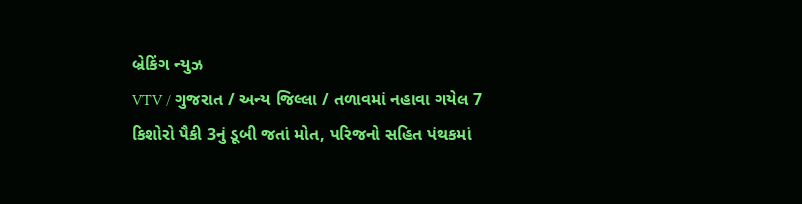બ્રેકિંગ ન્યુઝ
VTV / ગુજરાત / અન્ય જિલ્લા / તળાવમાં નહાવા ગયેલ 7 કિશોરો પૈકી 3નું ડૂબી જતાં મોત, પરિજનો સહિત પંથકમાં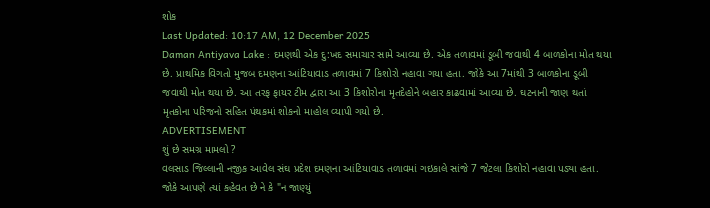શોક
Last Updated: 10:17 AM, 12 December 2025
Daman Antiyava Lake : દમણથી એક દુ:ખદ સમાચાર સામે આવ્યા છે. એક તળાવમાં ડૂબી જવાથી 4 બાળકોના મોત થયા છે. પ્રાથમિક વિગતો મુજબ દમણના આંટિયાવાડ તળાવમાં 7 કિશોરો નહાવા ગયા હતા. જોકે આ 7માંથી 3 બાળકોના ડૂબી જવાથી મોત થયા છે. આ તરફ ફાયર ટીમ દ્વારા આ 3 કિશોરોના મૃતદેહોને બહાર કાઢવામાં આવ્યા છે. ઘટનાની જાણ થતાં મૃતકોના પરિજનો સહિત પંથકમાં શોકનો માહોલ વ્યાપી ગયો છે.
ADVERTISEMENT
શું છે સમગ્ર મામલો ?
વલસાડ જિલ્લાની નજીક આવેલ સંઘ પ્રદેશ દમણના આંટિયાવાડ તળાવમાં ગઇકાલે સાંજે 7 જેટલા કિશોરો નહાવા પડ્યા હતા. જોકે આપણે ત્યાં કહેવત છે ને કે "ન જાણ્યું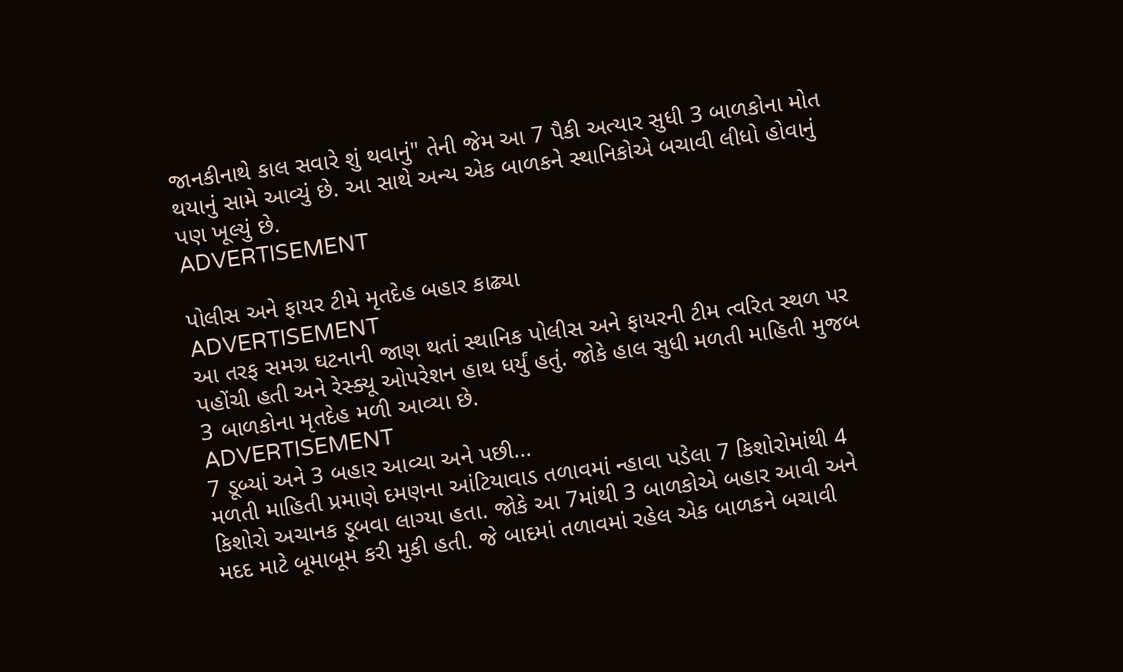જાનકીનાથે કાલ સવારે શું થવાનું" તેની જેમ આ 7 પૈકી અત્યાર સુધી 3 બાળકોના મોત થયાનું સામે આવ્યું છે. આ સાથે અન્ય એક બાળકને સ્થાનિકોએ બચાવી લીધો હોવાનું પણ ખૂલ્યું છે.
ADVERTISEMENT

પોલીસ અને ફાયર ટીમે મૃતદેહ બહાર કાઢ્યા
ADVERTISEMENT
આ તરફ સમગ્ર ઘટનાની જાણ થતાં સ્થાનિક પોલીસ અને ફાયરની ટીમ ત્વરિત સ્થળ પર પહોંચી હતી અને રેસ્ક્યૂ ઓપરેશન હાથ ધર્યું હતું. જોકે હાલ સુધી મળતી માહિતી મુજબ 3 બાળકોના મૃતદેહ મળી આવ્યા છે.
ADVERTISEMENT
7 ડૂબ્યાં અને 3 બહાર આવ્યા અને પછી...
મળતી માહિતી પ્રમાણે દમણના આંટિયાવાડ તળાવમાં ન્હાવા પડેલા 7 કિશોરોમાંથી 4 કિશોરો અચાનક ડૂબવા લાગ્યા હતા. જોકે આ 7માંથી 3 બાળકોએ બહાર આવી અને મદદ માટે બૂમાબૂમ કરી મુકી હતી. જે બાદમાં તળાવમાં રહેલ એક બાળકને બચાવી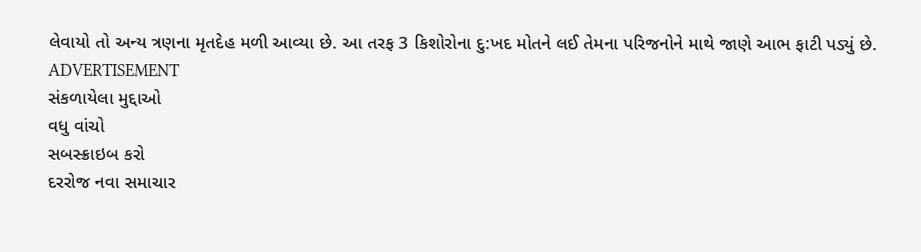લેવાયો તો અન્ય ત્રણના મૃતદેહ મળી આવ્યા છે. આ તરફ 3 કિશોરોના દુ:ખદ મોતને લઈ તેમના પરિજનોને માથે જાણે આભ ફાટી પડ્યું છે.
ADVERTISEMENT
સંકળાયેલા મુદ્દાઓ
વધુ વાંચો
સબસ્ક્રાઇબ કરો
દરરોજ નવા સમાચાર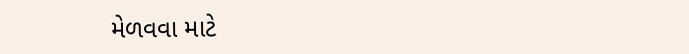મેળવવા માટે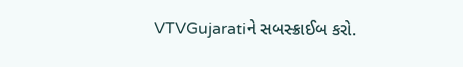VTVGujaratiને સબસ્ક્રાઈબ કરો.